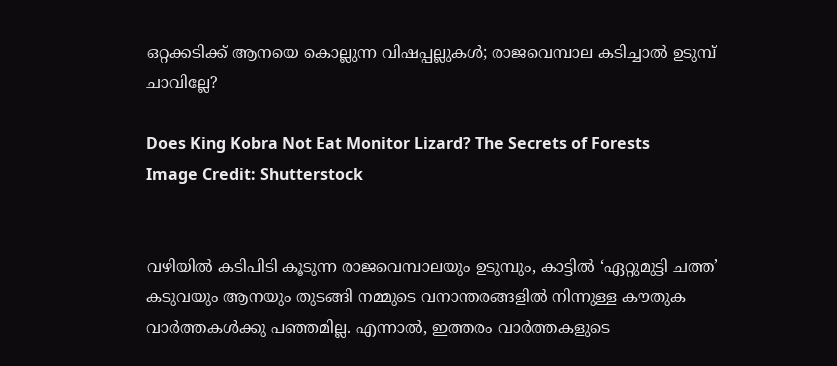ഒറ്റക്കടിക്ക് ആനയെ കൊല്ലുന്ന വിഷപ്പല്ലുകള്‍; രാജവെമ്പാല കടിച്ചാൽ ഉടുമ്പ് ചാവില്ലേ?

Does King Kobra Not Eat Monitor Lizard? The Secrets of Forests
Image Credit: Shutterstock


വഴിയിൽ കടിപിടി കൂടുന്ന രാജവെമ്പാലയും ഉടുമ്പും, കാട്ടിൽ ‘ഏറ്റുമുട്ടി ചത്ത’ കടുവയും ആനയും തുടങ്ങി നമ്മുടെ വനാന്തരങ്ങളിൽ നിന്നുള്ള കൗതുക വാർത്തകൾക്കു പഞ്ഞമില്ല. എന്നാൽ, ഇത്തരം വാർത്തകളുടെ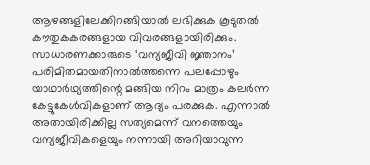ആഴങ്ങളിലേക്കിറങ്ങിയാൽ ലഭിക്കുക കൂടുതൽ കൗതുകകരങ്ങളായ വിവരങ്ങളായിരിക്കും. സാധാരണക്കാരുടെ ‘വന്യജീവി ജ്ഞാനം’ പരിമിതമായതിനാൽത്തന്നെ പലപ്പോഴും യാഥാർഥ്യത്തിന്റെ മങ്ങിയ നിറം മാത്രം കലർന്ന കേട്ടുകേൾവികളാണ് ആദ്യം പരക്കുക. എന്നാൽ അതായിരിക്കില്ല സത്യമെന്ന് വനത്തെയും വന്യജീവികളെയും നന്നായി അറിയാവുന്ന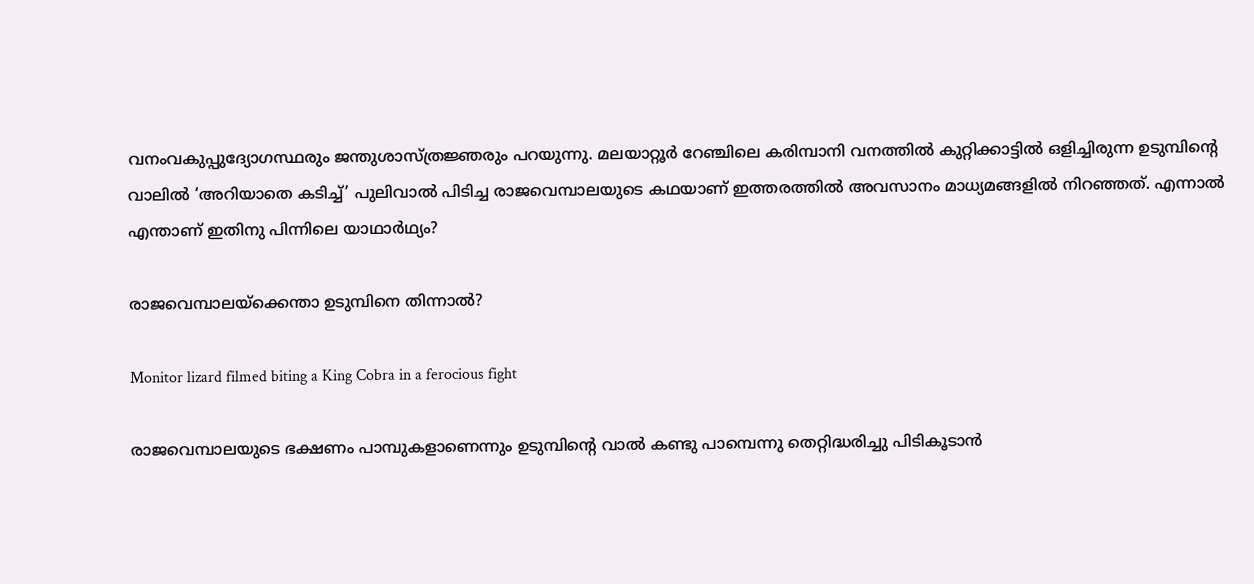വനംവകുപ്പുദ്യോഗസ്ഥരും ജന്തുശാസ്ത്രജ്ഞരും പറയുന്നു. മലയാറ്റൂർ റേഞ്ചിലെ കരിമ്പാനി വനത്തിൽ കുറ്റിക്കാട്ടിൽ ഒളിച്ചിരുന്ന ഉടുമ്പിന്റെ വാലിൽ ‘അറിയാതെ കടിച്ച്’ പുലിവാൽ പിടിച്ച രാജവെമ്പാലയുടെ കഥയാണ് ഇത്തരത്തിൽ അവസാനം മാധ്യമങ്ങളിൽ നിറഞ്ഞത്. എന്നാൽ എന്താണ് ഇതിനു പിന്നിലെ യാഥാർഥ്യം?

രാജവെമ്പാലയ്ക്കെന്താ ഉടുമ്പിനെ തിന്നാൽ?

Monitor lizard filmed biting a King Cobra in a ferocious fight

രാജവെമ്പാലയുടെ ഭക്ഷണം പാമ്പുകളാണെന്നും ഉടുമ്പിന്റെ വാൽ കണ്ടു പാമ്പെന്നു തെറ്റിദ്ധരിച്ചു പിടികൂടാൻ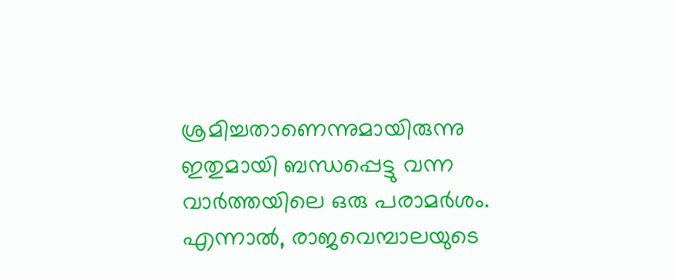ശ്രമിച്ചതാണെന്നുമായിരുന്നു ഇതുമായി ബന്ധപ്പെട്ടു വന്ന വാർത്തയിലെ ഒരു പരാമർശം. എന്നാൽ, രാജവെമ്പാലയുടെ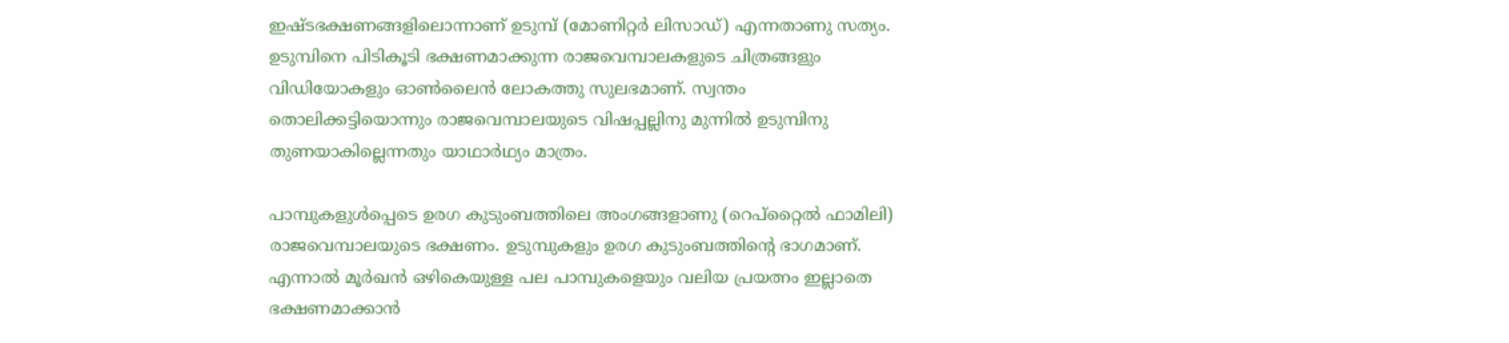ഇഷ്ടഭക്ഷണങ്ങളിലൊന്നാണ് ഉടുമ്പ് (മോണിറ്റർ ലിസാഡ്) എന്നതാണു സത്യം. ഉടുമ്പിനെ പിടികൂടി ഭക്ഷണമാക്കുന്ന രാജവെമ്പാലകളുടെ ചിത്രങ്ങളും വിഡിയോകളും ഓൺലൈൻ ലോകത്തു സുലഭമാണ്. സ്വന്തം തൊലിക്കട്ടിയൊന്നും രാജവെമ്പാലയുടെ വിഷപ്പല്ലിനു മുന്നിൽ ഉടുമ്പിനു തുണയാകില്ലെന്നതും യാഥാർഥ്യം മാത്രം.

പാമ്പുകളുൾപ്പെടെ ഉരഗ കുടുംബത്തിലെ അംഗങ്ങളാണു (റെപ്റ്റൈൽ ഫാമിലി) രാജവെമ്പാലയുടെ ഭക്ഷണം. ഉടുമ്പുകളും ഉരഗ കുടുംബത്തിന്റെ ഭാഗമാണ്. എന്നാൽ മൂർഖൻ ഒഴികെയുള്ള പല പാമ്പുകളെയും വലിയ പ്രയത്നം ഇല്ലാതെ ഭക്ഷണമാക്കാൻ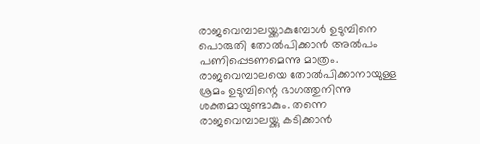രാജവെമ്പാലയ്ക്കാകുമ്പോൾ ഉടുമ്പിനെ പൊരുതി തോൽപിക്കാൻ അൽപം പണിപ്പെടണമെന്നു മാത്രം. രാജവെമ്പാലയെ തോൽപിക്കാനായുള്ള ശ്രമം ഉടുമ്പിന്റെ ഭാഗത്തുനിന്നു ശക്തമായുണ്ടാകും. തന്നെ രാജവെമ്പാലയ്ക്കു കടിക്കാൻ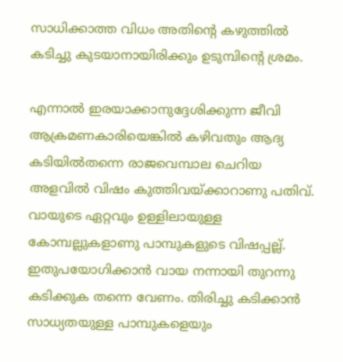സാധിക്കാത്ത വിധം അതിന്റെ കഴുത്തിൽ കടിച്ചു കുടയാനായിരിക്കും ഉടുമ്പിന്റെ ശ്രമം.

എന്നാൽ ഇരയാക്കാനുദ്ദേശിക്കുന്ന ജീവി ആക്രമണകാരിയെങ്കിൽ കഴിവതും ആദ്യ കടിയിൽതന്നെ രാജവെമ്പാല ചെറിയ അളവിൽ വിഷം കുത്തിവയ്ക്കാറാണു പതിവ്. വായുടെ ഏറ്റവും ഉള്ളിലായുള്ള കോമ്പല്ലുകളാണു പാമ്പുകളുടെ വിഷപ്പല്ല്. ഇതുപയോഗിക്കാൻ വായ നന്നായി തുറന്നു കടിക്കുക തന്നെ വേണം. തിരിച്ചു കടിക്കാൻ സാധ്യതയുള്ള പാമ്പുകളെയും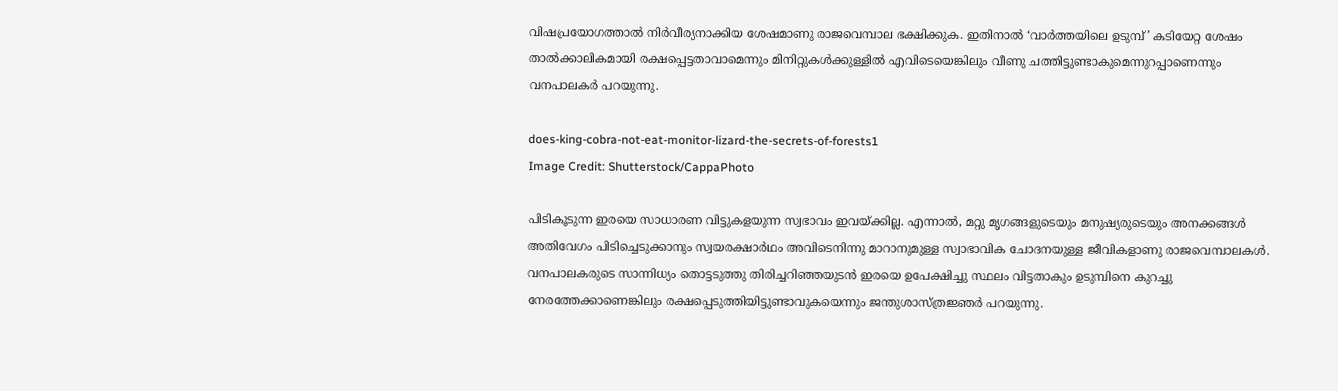വിഷപ്രയോഗത്താൽ നിർവീര്യനാക്കിയ ശേഷമാണു രാജവെമ്പാല ഭക്ഷിക്കുക. ഇതിനാൽ ‘വാർത്തയിലെ ഉടുമ്പ്’ കടിയേറ്റ ശേഷം താൽക്കാലികമായി രക്ഷപ്പെട്ടതാവാമെന്നും മിനിറ്റുകൾക്കുള്ളിൽ എവിടെയെങ്കിലും വീണു ചത്തിട്ടുണ്ടാകുമെന്നുറപ്പാണെന്നും വനപാലകർ പറയുന്നു.

does-king-cobra-not-eat-monitor-lizard-the-secrets-of-forests1
Image Credit: Shutterstock/CappaPhoto

പിടികൂടുന്ന ഇരയെ സാധാരണ വിട്ടുകളയുന്ന സ്വഭാവം ഇവയ്ക്കില്ല. എന്നാൽ, മറ്റു മൃഗങ്ങളുടെയും മനുഷ്യരുടെയും അനക്കങ്ങൾ അതിവേഗം പിടിച്ചെടുക്കാനും സ്വയരക്ഷാർഥം അവിടെനിന്നു മാറാനുമുള്ള സ്വാഭാവിക ചോദനയുള്ള ജീവികളാണു രാജവെമ്പാലകൾ. വനപാലകരുടെ സാന്നിധ്യം തൊട്ടടുത്തു തിരിച്ചറിഞ്ഞയുടൻ ഇരയെ ഉപേക്ഷിച്ചു സ്ഥലം വിട്ടതാകും ഉടുമ്പിനെ കുറച്ചു നേരത്തേക്കാണെങ്കിലും രക്ഷപ്പെടുത്തിയിട്ടുണ്ടാവുകയെന്നും ജന്തുശാസ്ത്രജ്ഞർ പറയുന്നു.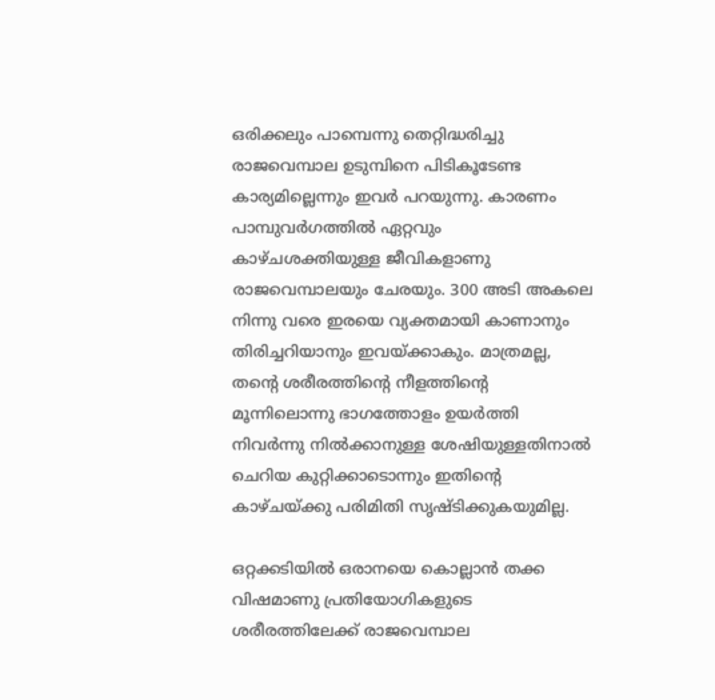ഒരിക്കലും പാമ്പെന്നു തെറ്റിദ്ധരിച്ചു രാജവെമ്പാല ഉടുമ്പിനെ പിടികൂടേണ്ട കാര്യമില്ലെന്നും ഇവർ പറയുന്നു. കാരണം പാമ്പുവർഗത്തിൽ ഏറ്റവും കാഴ്ചശക്തിയുള്ള ജീവികളാണു രാജവെമ്പാലയും ചേരയും. 300 അടി അകലെ നിന്നു വരെ ഇരയെ വ്യക്തമായി കാണാനും തിരിച്ചറിയാനും ഇവയ്ക്കാകും. മാത്രമല്ല, തന്റെ ശരീരത്തിന്റെ നീളത്തിന്റെ മൂന്നിലൊന്നു ഭാഗത്തോളം ഉയർത്തി നിവർന്നു നിൽക്കാനുള്ള ശേഷിയുള്ളതിനാൽ ചെറിയ കുറ്റിക്കാടൊന്നും ഇതിന്റെ കാഴ്ചയ്ക്കു പരിമിതി സൃഷ്ടിക്കുകയുമില്ല.

ഒറ്റക്കടിയിൽ ഒരാനയെ കൊല്ലാൻ തക്ക വിഷമാണു പ്രതിയോഗികളുടെ ശരീരത്തിലേക്ക് രാജവെമ്പാല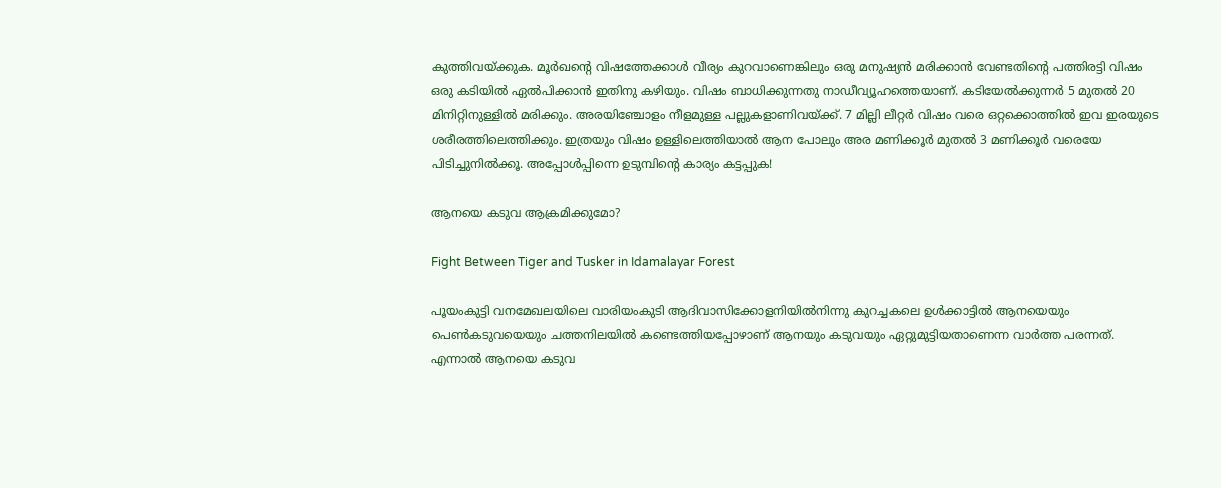കുത്തിവയ്ക്കുക. മൂർഖന്റെ വിഷത്തേക്കാൾ വീര്യം കുറവാണെങ്കിലും ഒരു മനുഷ്യൻ മരിക്കാൻ വേണ്ടതിന്റെ പത്തിരട്ടി വിഷം ഒരു കടിയിൽ ഏൽപിക്കാൻ ഇതിനു കഴിയും. വിഷം ബാധിക്കുന്നതു നാഡീവ്യൂഹത്തെയാണ്. കടിയേൽക്കുന്നർ 5 മുതൽ 20 മിനിറ്റിനുള്ളിൽ മരിക്കും. അരയിഞ്ചോളം നീളമുള്ള പല്ലുകളാണിവയ്ക്ക്. 7 മില്ലി ലീറ്റർ വിഷം വരെ ഒറ്റക്കൊത്തിൽ ഇവ ഇരയുടെ ശരീരത്തിലെത്തിക്കും. ഇത്രയും വിഷം ഉള്ളിലെത്തിയാൽ ആന പോലും അര മണിക്കൂർ മുതൽ 3 മണിക്കൂർ വരെയേ പിടിച്ചുനിൽക്കൂ. അപ്പോൾപ്പിന്നെ ഉടുമ്പിന്റെ കാര്യം കട്ടപ്പുക!

ആനയെ കടുവ ആക്രമിക്കുമോ?

Fight Between Tiger and Tusker in Idamalayar Forest

പൂയംകുട്ടി വനമേഖലയിലെ വാരിയംകുടി ആദിവാസിക്കോളനിയിൽനിന്നു കുറച്ചകലെ ഉൾക്കാട്ടിൽ ആനയെയും പെൺകടുവയെയും ചത്തനിലയിൽ കണ്ടെത്തിയപ്പോഴാണ് ആനയും കടുവയും ഏറ്റുമുട്ടിയതാണെന്ന വാർത്ത പരന്നത്. എന്നാൽ ആനയെ കടുവ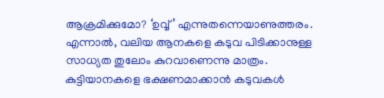ആക്രമിക്കുമോ? ‘ഉവ്വ്’ എന്നുതന്നെയാണുത്തരം. എന്നാൽ, വലിയ ആനകളെ കടുവ പിടിക്കാനുള്ള സാധ്യത തുലോം കുറവാണെന്നു മാത്രം. കുട്ടിയാനകളെ ഭക്ഷണമാക്കാൻ കടുവകൾ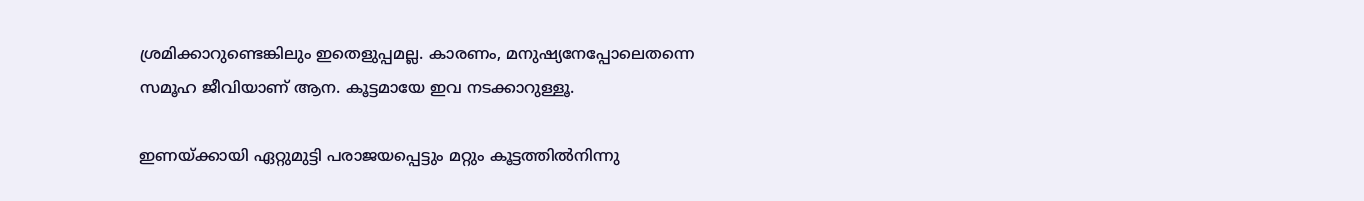ശ്രമിക്കാറുണ്ടെങ്കിലും ഇതെളുപ്പമല്ല. കാരണം, മനുഷ്യനേപ്പോലെതന്നെ സമൂഹ ജീവിയാണ് ആന. കൂട്ടമായേ ഇവ നടക്കാറുള്ളൂ.

ഇണയ്ക്കായി ഏറ്റുമുട്ടി പരാജയപ്പെട്ടും മറ്റും കൂട്ടത്തിൽനിന്നു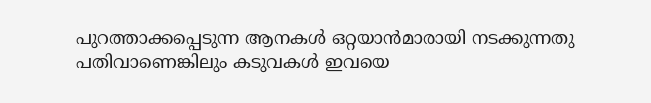പുറത്താക്കപ്പെടുന്ന ആനകൾ ഒറ്റയാൻമാരായി നടക്കുന്നതു പതിവാണെങ്കിലും കടുവകൾ ഇവയെ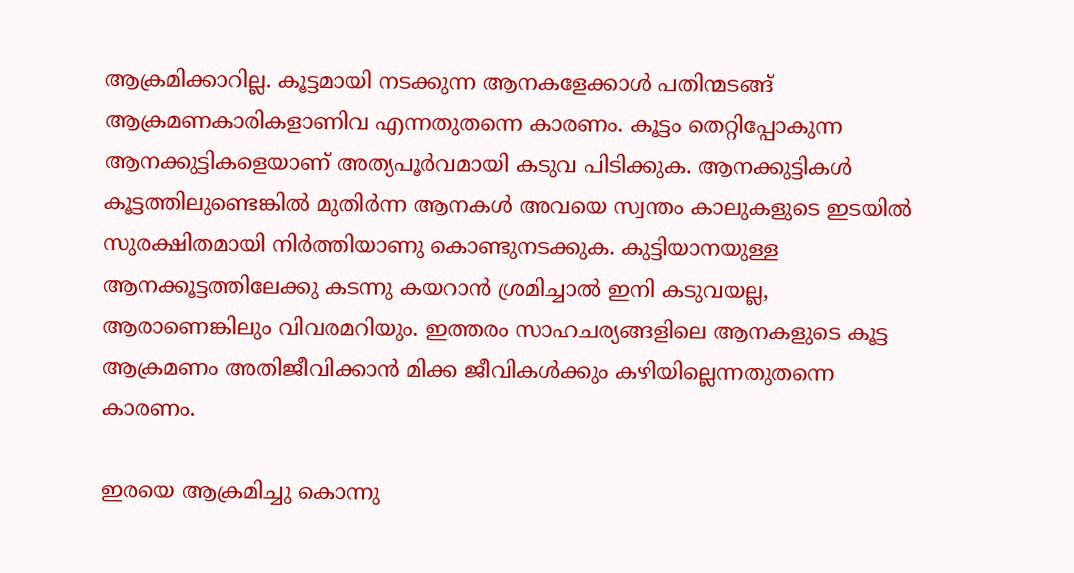ആക്രമിക്കാറില്ല. കൂട്ടമായി നടക്കുന്ന ആനകളേക്കാൾ പതിന്മടങ്ങ് ആക്രമണകാരികളാണിവ എന്നതുതന്നെ കാരണം. കൂട്ടം തെറ്റിപ്പോകുന്ന ആനക്കുട്ടികളെയാണ് അത്യപൂർവമായി കടുവ പിടിക്കുക. ആനക്കുട്ടികൾ കൂട്ടത്തിലുണ്ടെങ്കിൽ മുതിർന്ന ആനകൾ അവയെ സ്വന്തം കാലുകളുടെ ഇടയിൽ സുരക്ഷിതമായി നിർത്തിയാണു കൊണ്ടുനടക്കുക. കുട്ടിയാനയുള്ള ആനക്കൂട്ടത്തിലേക്കു കടന്നു കയറാൻ ശ്രമിച്ചാൽ ഇനി കടുവയല്ല, ആരാണെങ്കിലും വിവരമറിയും. ഇത്തരം സാഹചര്യങ്ങളിലെ ആനകളുടെ കൂട്ട ആക്രമണം അതിജീവിക്കാൻ മിക്ക ജീവികൾക്കും കഴിയില്ലെന്നതുതന്നെ കാരണം.

ഇരയെ ആക്രമിച്ചു കൊന്നു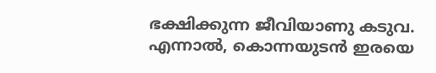ഭക്ഷിക്കുന്ന ജീവിയാണു കടുവ. എന്നാൽ, കൊന്നയുടൻ ഇരയെ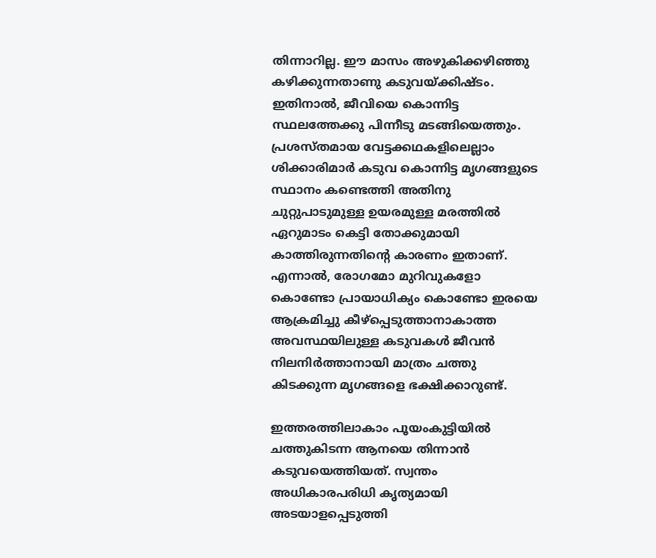തിന്നാറില്ല. ഈ മാസം അഴുകിക്കഴിഞ്ഞു കഴിക്കുന്നതാണു കടുവയ്ക്കിഷ്ടം. ഇതിനാൽ, ജീവിയെ കൊന്നിട്ട സ്ഥലത്തേക്കു പിന്നീടു മടങ്ങിയെത്തും. പ്രശസ്തമായ വേട്ടക്കഥകളിലെല്ലാം ശിക്കാരിമാർ കടുവ കൊന്നിട്ട മൃഗങ്ങളുടെ സ്ഥാനം കണ്ടെത്തി അതിനു ചുറ്റുപാടുമുള്ള ഉയരമുള്ള മരത്തിൽ ഏറുമാടം കെട്ടി തോക്കുമായി കാത്തിരുന്നതിന്റെ കാരണം ഇതാണ്. എന്നാൽ, രോഗമോ മുറിവുകളോ കൊണ്ടോ പ്രായാധിക്യം കൊണ്ടോ ഇരയെ ആക്രമിച്ചു കീഴ്പ്പെടുത്താനാകാത്ത അവസ്ഥയിലുള്ള കടുവകൾ ജീവൻ നിലനിർത്താനായി മാത്രം ചത്തു കിടക്കുന്ന മൃഗങ്ങളെ ഭക്ഷിക്കാറുണ്ട്.

ഇത്തരത്തിലാകാം പൂയംകുട്ടിയിൽ ചത്തുകിടന്ന ആനയെ തിന്നാൻ കടുവയെത്തിയത്. സ്വന്തം അധികാരപരിധി കൃത്യമായി അടയാളപ്പെടുത്തി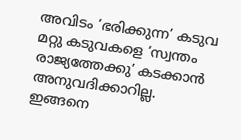അവിടം ‘ഭരിക്കുന്ന’ കടുവ മറ്റു കടുവകളെ ‘സ്വന്തം രാജ്യത്തേക്കു’ കടക്കാൻ അനുവദിക്കാറില്ല. ഇങ്ങനെ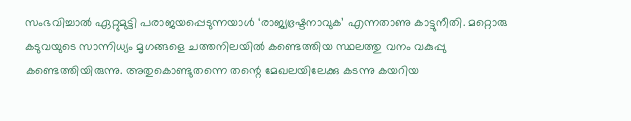സംഭവിച്ചാൽ ഏറ്റുമുട്ടി പരാജയപ്പെടുന്നയാൾ ‘രാജ്യഭ്രഷ്ടനാവുക’ എന്നതാണു കാട്ടുനീതി. മറ്റൊരു കടുവയുടെ സാന്നിധ്യം മൃഗങ്ങളെ ചത്തനിലയിൽ കണ്ടെത്തിയ സ്ഥലത്തു വനം വകുപ്പു കണ്ടെത്തിയിരുന്നു. അതുകൊണ്ടുതന്നെ തന്റെ മേഖലയിലേക്കു കടന്നു കയറിയ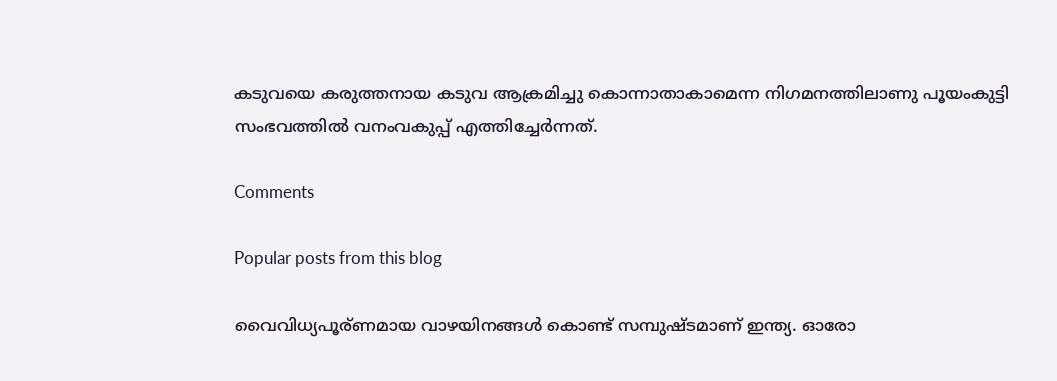കടുവയെ കരുത്തനായ കടുവ ആക്രമിച്ചു കൊന്നാതാകാമെന്ന നിഗമനത്തിലാണു പൂയംകുട്ടി സംഭവത്തിൽ വനംവകുപ്പ് എത്തിച്ചേർന്നത്.

Comments

Popular posts from this blog

വൈവിധ്യപൂര്ണമായ വാഴയിനങ്ങൾ കൊണ്ട് സമ്പുഷ്ടമാണ് ഇന്ത്യ. ഓരോ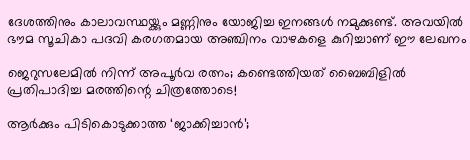ദേശത്തിനും കാലാവസ്ഥയ്ക്കും മണ്ണിനും യോജിച്ച ഇനങ്ങൾ നമുക്കുണ്ട്. അവയിൽ ഭൗമ സൂചികാ പദവി കരഗതമായ അഞ്ചിനം വാഴകളെ കുറിച്ചാണ് ഈ ലേഖനം

ജെറുസലേമിൽ നിന്ന് അപൂർവ രത്നം; കണ്ടെത്തിയത് ബൈബിളിൽ പ്രതിപാദിച്ച മരത്തിന്റെ ചിത്രത്തോടെ!

ആർക്കും പിടികൊടുക്കാത്ത ‘ജാക്കിച്ചാൻ’;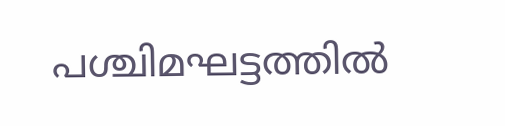പശ്ചിമഘട്ടത്തിൽ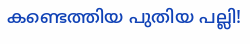കണ്ടെത്തിയ പുതിയ പല്ലി!